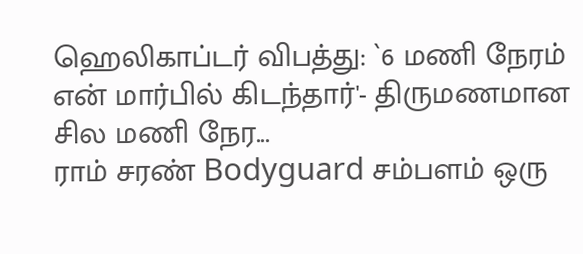ஹெலிகாப்டர் விபத்து: `6 மணி நேரம் என் மார்பில் கிடந்தார்'- திருமணமான சில மணி நேர...
ராம் சரண் Bodyguard சம்பளம் ஒரு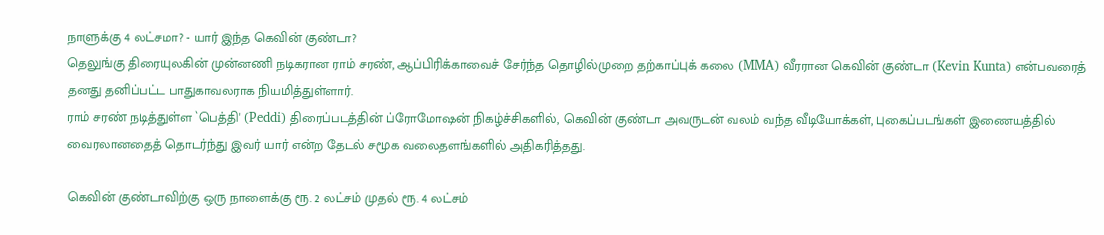நாளுக்கு 4 லட்சமா? - யார் இந்த கெவின் குண்டா?
தெலுங்கு திரையுலகின் முன்னணி நடிகரான ராம் சரண், ஆப்பிரிக்காவைச் சேர்ந்த தொழில்முறை தற்காப்புக் கலை (MMA) வீரரான கெவின் குண்டா (Kevin Kunta) என்பவரைத் தனது தனிப்பட்ட பாதுகாவலராக நியமித்துள்ளார்.
ராம் சரண் நடித்துள்ள `பெத்தி' (Peddi) திரைப்படத்தின் ப்ரோமோஷன் நிகழ்ச்சிகளில், கெவின் குண்டா அவருடன் வலம் வந்த வீடியோக்கள், புகைப்படங்கள் இணையத்தில் வைரலானதைத் தொடர்ந்து இவர் யார் என்ற தேடல் சமூக வலைதளங்களில் அதிகரித்தது.

கெவின் குண்டாவிற்கு ஒரு நாளைக்கு ரூ. 2 லட்சம் முதல் ரூ. 4 லட்சம்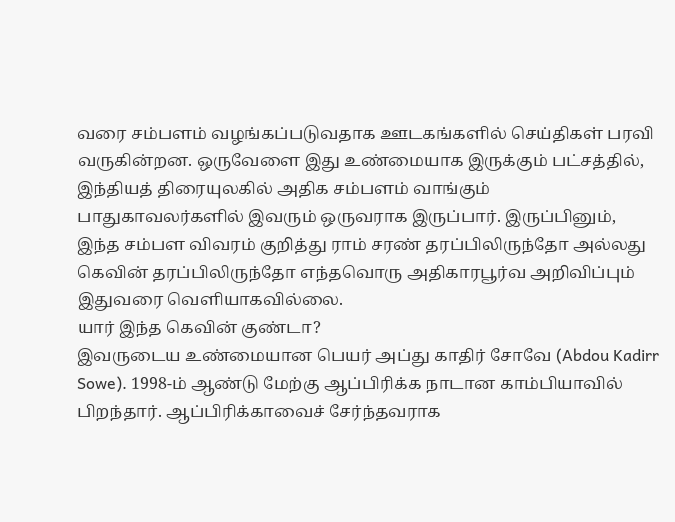வரை சம்பளம் வழங்கப்படுவதாக ஊடகங்களில் செய்திகள் பரவி வருகின்றன. ஒருவேளை இது உண்மையாக இருக்கும் பட்சத்தில், இந்தியத் திரையுலகில் அதிக சம்பளம் வாங்கும் பாதுகாவலர்களில் இவரும் ஒருவராக இருப்பார். இருப்பினும், இந்த சம்பள விவரம் குறித்து ராம் சரண் தரப்பிலிருந்தோ அல்லது கெவின் தரப்பிலிருந்தோ எந்தவொரு அதிகாரபூர்வ அறிவிப்பும் இதுவரை வெளியாகவில்லை.
யார் இந்த கெவின் குண்டா?
இவருடைய உண்மையான பெயர் அப்து காதிர் சோவே (Abdou Kadirr Sowe). 1998-ம் ஆண்டு மேற்கு ஆப்பிரிக்க நாடான காம்பியாவில் பிறந்தார். ஆப்பிரிக்காவைச் சேர்ந்தவராக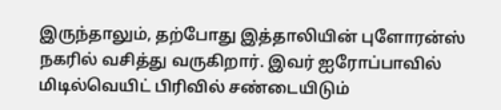இருந்தாலும், தற்போது இத்தாலியின் புளோரன்ஸ் நகரில் வசித்து வருகிறார். இவர் ஐரோப்பாவில் மிடில்வெயிட் பிரிவில் சண்டையிடும்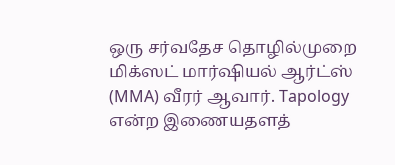ஒரு சர்வதேச தொழில்முறை மிக்ஸட் மார்ஷியல் ஆர்ட்ஸ் (MMA) வீரர் ஆவார். Tapology என்ற இணையதளத்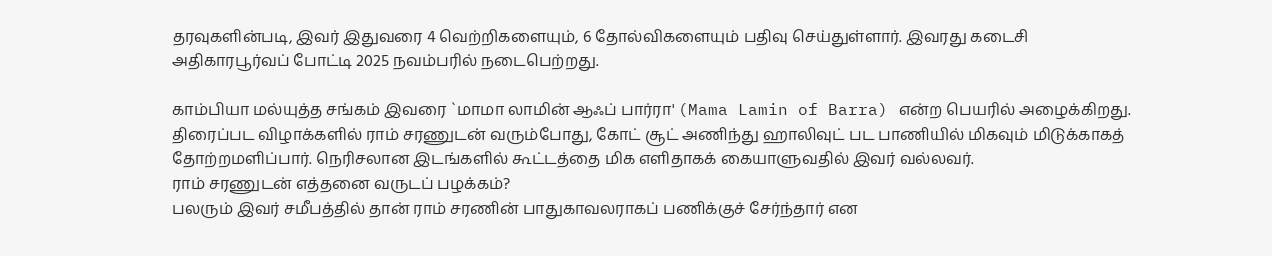தரவுகளின்படி, இவர் இதுவரை 4 வெற்றிகளையும், 6 தோல்விகளையும் பதிவு செய்துள்ளார். இவரது கடைசி அதிகாரபூர்வப் போட்டி 2025 நவம்பரில் நடைபெற்றது.

காம்பியா மல்யுத்த சங்கம் இவரை `மாமா லாமின் ஆஃப் பார்ரா' (Mama Lamin of Barra) என்ற பெயரில் அழைக்கிறது. திரைப்பட விழாக்களில் ராம் சரணுடன் வரும்போது, கோட் சூட் அணிந்து ஹாலிவுட் பட பாணியில் மிகவும் மிடுக்காகத் தோற்றமளிப்பார். நெரிசலான இடங்களில் கூட்டத்தை மிக எளிதாகக் கையாளுவதில் இவர் வல்லவர்.
ராம் சரணுடன் எத்தனை வருடப் பழக்கம்?
பலரும் இவர் சமீபத்தில் தான் ராம் சரணின் பாதுகாவலராகப் பணிக்குச் சேர்ந்தார் என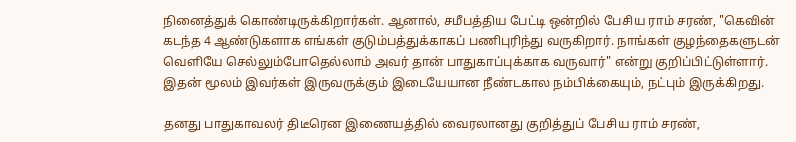நினைத்துக் கொண்டிருக்கிறார்கள். ஆனால், சமீபத்திய பேட்டி ஒன்றில் பேசிய ராம் சரண், "கெவின் கடந்த 4 ஆண்டுகளாக எங்கள் குடும்பத்துக்காகப் பணிபுரிந்து வருகிறார். நாங்கள் குழந்தைகளுடன் வெளியே செல்லும்போதெல்லாம் அவர் தான் பாதுகாப்புக்காக வருவார்" என்று குறிப்பிட்டுள்ளார். இதன் மூலம் இவர்கள் இருவருக்கும் இடையேயான நீண்டகால நம்பிக்கையும், நட்பும் இருக்கிறது.

தனது பாதுகாவலர் திடீரென இணையத்தில் வைரலானது குறித்துப் பேசிய ராம் சரண்,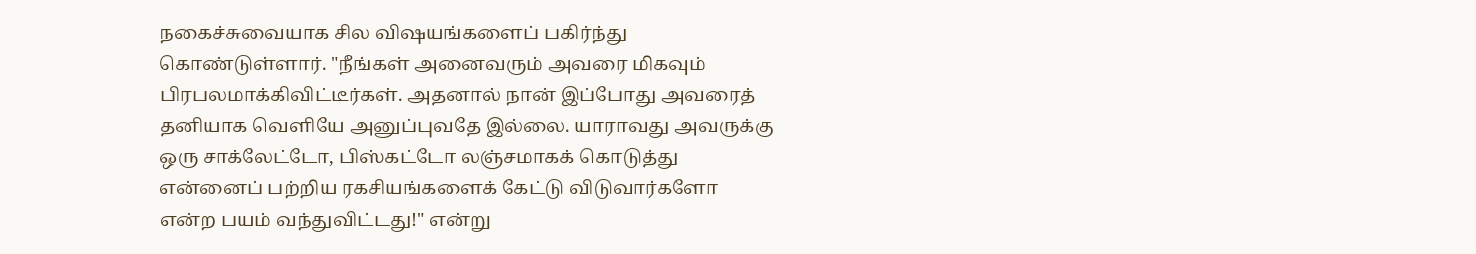நகைச்சுவையாக சில விஷயங்களைப் பகிர்ந்து கொண்டுள்ளார். "நீங்கள் அனைவரும் அவரை மிகவும் பிரபலமாக்கிவிட்டீர்கள். அதனால் நான் இப்போது அவரைத் தனியாக வெளியே அனுப்புவதே இல்லை. யாராவது அவருக்கு ஒரு சாக்லேட்டோ, பிஸ்கட்டோ லஞ்சமாகக் கொடுத்து என்னைப் பற்றிய ரகசியங்களைக் கேட்டு விடுவார்களோ என்ற பயம் வந்துவிட்டது!" என்று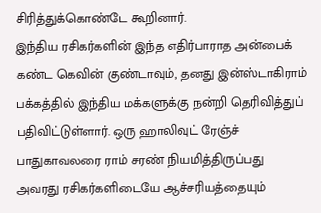சிரித்துக்கொண்டே கூறினார்.
இந்திய ரசிகர்களின் இந்த எதிர்பாராத அன்பைக் கண்ட கெவின் குண்டாவும், தனது இன்ஸ்டாகிராம் பக்கத்தில் இந்திய மக்களுக்கு நன்றி தெரிவித்துப் பதிவிட்டுள்ளார். ஒரு ஹாலிவுட் ரேஞ்ச் பாதுகாவலரை ராம் சரண் நியமித்திருப்பது அவரது ரசிகர்களிடையே ஆச்சரியத்தையும்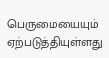பெருமையையும் ஏற்படுத்தியுள்ளது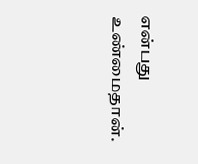என்பது உண்மைதான்.